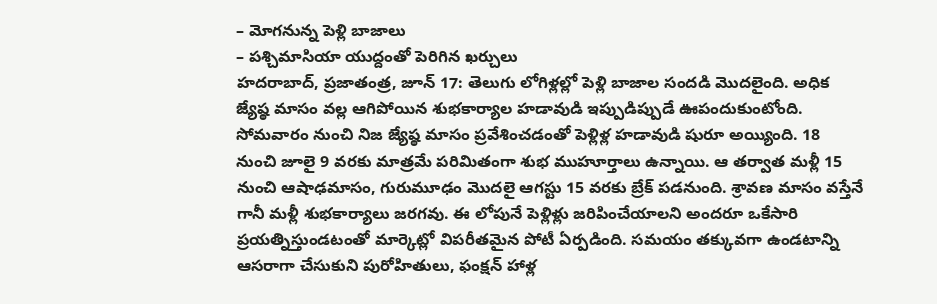– మోగనున్న పెళ్లి బాజాలు
– పశ్చిమాసియా యుద్దంతో పెరిగిన ఖర్చులు
హదరాబాద్, ప్రజాతంత్ర, జూన్ 17: తెలుగు లోగిళ్లల్లో పెళ్లి బాజాల సందడి మొదలైంది. అధిక జ్యేష్ఠ మాసం వల్ల ఆగిపోయిన శుభకార్యాల హడావుడి ఇప్పుడిప్పుడే ఊపందుకుంటోంది. సోమవారం నుంచి నిజ జ్యేష్ఠ మాసం ప్రవేశించడంతో పెళ్లిళ్ల హడావుడి షురూ అయ్యింది. 18 నుంచి జూలై 9 వరకు మాత్రమే పరిమితంగా శుభ ముహూర్తాలు ఉన్నాయి. ఆ తర్వాత మళ్లీ 15 నుంచి ఆషాఢమాసం, గురుమూఢం మొదలై ఆగస్టు 15 వరకు బ్రేక్ పడనుంది. శ్రావణ మాసం వస్తేనే గానీ మళ్లీ శుభకార్యాలు జరగవు. ఈ లోపునే పెళ్లిళ్లు జరిపించేయాలని అందరూ ఒకేసారి ప్రయత్నిస్తుండటంతో మార్కెట్లో విపరీతమైన పోటీ ఏర్పడింది. సమయం తక్కువగా ఉండటాన్ని ఆసరాగా చేసుకుని పురోహితులు, ఫంక్షన్ హాళ్ల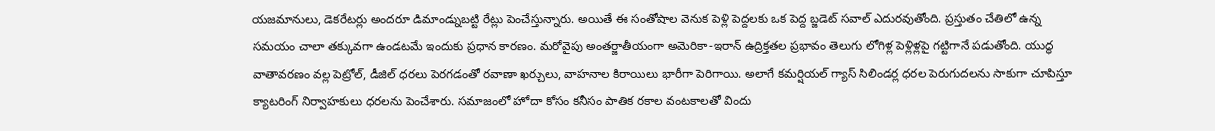యజమానులు, డెకరేటర్లు అందరూ డిమాండ్నుబట్టి రేట్లు పెంచేస్తున్నారు. అయితే ఈ సంతోషాల వెనుక పెళ్లి పెద్దలకు ఒక పెద్ద బ్జడెట్ సవాల్ ఎదురవుతోంది. ప్రస్తుతం చేతిలో ఉన్న సమయం చాలా తక్కువగా ఉండటమే ఇందుకు ప్రధాన కారణం. మరోవైపు అంతర్జాతీయంగా అమెరికా-ఇరాన్ ఉద్రిక్తతల ప్రభావం తెలుగు లోగిళ్ల పెళ్లిళ్లపై గట్టిగానే పడుతోంది. యుద్ధ వాతావరణం వల్ల పెట్రోల్, డీజిల్ ధరలు పెరగడంతో రవాణా ఖర్చులు, వాహనాల కిరాయిలు భారీగా పెరిగాయి. అలాగే కమర్షియల్ గ్యాస్ సిలిండర్ల ధరల పెరుగుదలను సాకుగా చూపిస్తూ క్యాటరింగ్ నిర్వాహకులు ధరలను పెంచేశారు. సమాజంలో హోదా కోసం కనీసం పాతిక రకాల వంటకాలతో విందు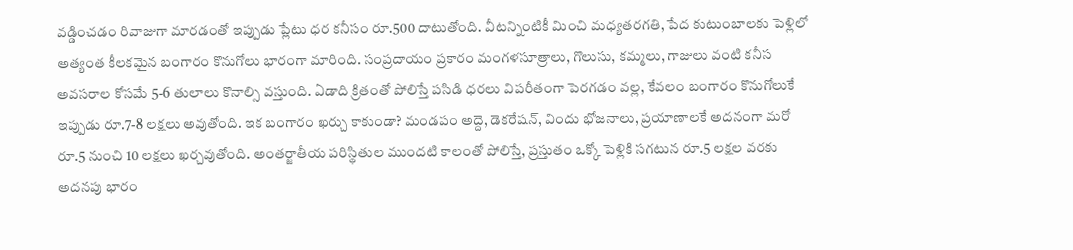వడ్డించడం రివాజుగా మారడంతో ఇప్పుడు ప్లేటు ధర కనీసం రూ.500 దాటుతోంది. వీటన్నింటికీ మించి మధ్యతరగతి, పేద కుటుంబాలకు పెళ్లిలో అత్యంత కీలకమైన బంగారం కొనుగోలు భారంగా మారింది. సంప్రదాయం ప్రకారం మంగళసూత్రాలు, గొలుసు, కమ్మలు, గాజులు వంటి కనీస అవసరాల కోసమే 5-6 తులాలు కొనాల్సి వస్తుంది. ఏడాది క్రితంతో పోలిస్తే పసిడి ధరలు విపరీతంగా పెరగడం వల్ల, కేవలం బంగారం కొనుగోలుకే ఇప్పుడు రూ.7-8 లక్షలు అవుతోంది. ఇక బంగారం ఖర్చు కాకుండా? మండపం అద్దె, డెకరేషన్, విందు భోజనాలు, ప్రయాణాలకే అదనంగా మరో రూ.5 నుంచి 10 లక్షలు ఖర్చవుతోంది. అంతర్జాతీయ పరిస్థితుల ముందటి కాలంతో పోలిస్తే, ప్రస్తుతం ఒక్కో పెళ్లికి సగటున రూ.5 లక్షల వరకు అదనపు భారం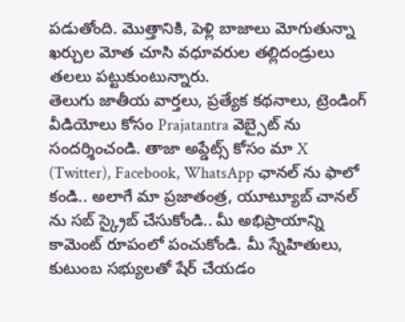పడుతోంది. మొత్తానికి, పెళ్లి బాజాలు మోగుతున్నా ఖర్చుల మోత చూసి వధూవరుల తల్లిదండ్రులు తలలు పట్టుకుంటున్నారు.
తెలుగు జాతీయ వార్తలు, ప్రత్యేక కథనాలు, ట్రెండింగ్ వీడియోలు కోసం Prajatantra వెబ్సైట్ ను సందర్శించండి. తాజా అప్డేట్స్ కోసం మా X (Twitter), Facebook, WhatsApp ఛానల్ ను ఫాలో కండి.. అలాగే మా ప్రజాతంత్ర, యూట్యూబ్ చానల్ ను సబ్ స్క్రైబ్ చేసుకోండి.. మీ అభిప్రాయాన్ని కామెంట్ రూపంలో పంచుకోండి. మీ స్నేహితులు, కుటుంబ సభ్యులతో షేర్ చేయడం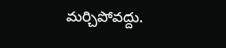మర్చిపోవద్దు.